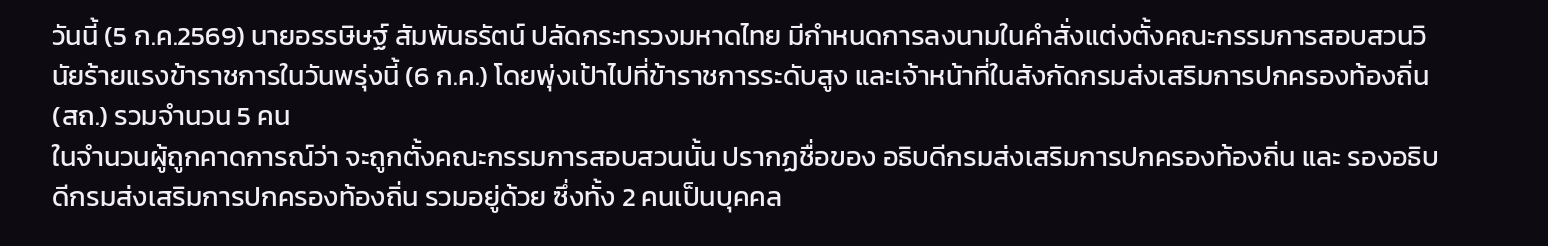วันนี้ (5 ก.ค.2569) นายอรรษิษฐ์ สัมพันธรัตน์ ปลัดกระทรวงมหาดไทย มีกำหนดการลงนามในคำสั่งแต่งตั้งคณะกรรมการสอบสวนวินัยร้ายแรงข้าราชการในวันพรุ่งนี้ (6 ก.ค.) โดยพุ่งเป้าไปที่ข้าราชการระดับสูง และเจ้าหน้าที่ในสังกัดกรมส่งเสริมการปกครองท้องถิ่น (สถ.) รวมจำนวน 5 คน
ในจำนวนผู้ถูกคาดการณ์ว่า จะถูกตั้งคณะกรรมการสอบสวนนั้น ปรากฏชื่อของ อธิบดีกรมส่งเสริมการปกครองท้องถิ่น และ รองอธิบดีกรมส่งเสริมการปกครองท้องถิ่น รวมอยู่ด้วย ซึ่งทั้ง 2 คนเป็นบุคคล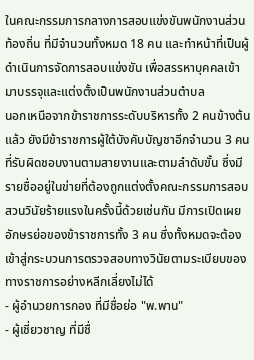ในคณะกรรมการกลางการสอบแข่งขันพนักงานส่วนท้องถิ่น ที่มีจำนวนทั้งหมด 18 คน และทำหน้าที่เป็นผู้ดำเนินการจัดการสอบแข่งขัน เพื่อสรรหาบุคคลเข้ามาบรรจุและแต่งตั้งเป็นพนักงานส่วนตำบล
นอกเหนือจากข้าราชการระดับบริหารทั้ง 2 คนข้างต้นแล้ว ยังมีข้าราชการผู้ใต้บังคับบัญชาอีกจำนวน 3 คน ที่รับผิดชอบงานตามสายงานและตามลำดับขั้น ซึ่งมีรายชื่ออยู่ในข่ายที่ต้องถูกแต่งตั้งคณะกรรมการสอบสวนวินัยร้ายแรงในครั้งนี้ด้วยเช่นกัน มีการเปิดเผยอักษรย่อของข้าราชการทั้ง 3 คน ซึ่งทั้งหมดจะต้องเข้าสู่กระบวนการตรวจสอบทางวินัยตามระเบียบของทางราชการอย่างหลีกเลี่ยงไม่ได้
- ผู้อำนวยการกอง ที่มีชื่อย่อ "พ.พาน"
- ผู้เชี่ยวชาญ ที่มีชื่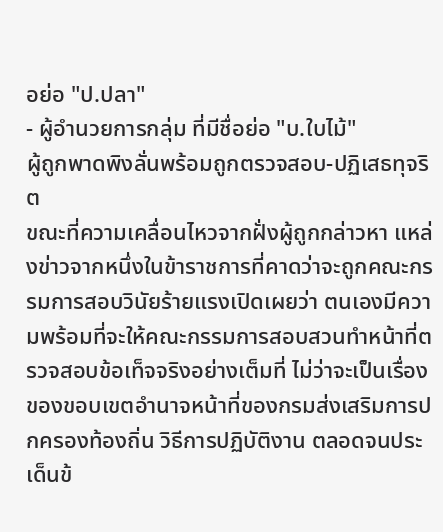อย่อ "ป.ปลา"
- ผู้อำนวยการกลุ่ม ที่มีชื่อย่อ "บ.ใบไม้"
ผู้ถูกพาดพิงลั่นพร้อมถูกตรวจสอบ-ปฏิเสธทุจริต
ขณะที่ความเคลื่อนไหวจากฝั่งผู้ถูกกล่าวหา แหล่งข่าวจากหนึ่งในข้าราชการที่คาดว่าจะถูกคณะกรรมการสอบวินัยร้ายแรงเปิดเผยว่า ตนเองมีความพร้อมที่จะให้คณะกรรมการสอบสวนทำหน้าที่ตรวจสอบข้อเท็จจริงอย่างเต็มที่ ไม่ว่าจะเป็นเรื่องของขอบเขตอำนาจหน้าที่ของกรมส่งเสริมการปกครองท้องถิ่น วิธีการปฏิบัติงาน ตลอดจนประเด็นข้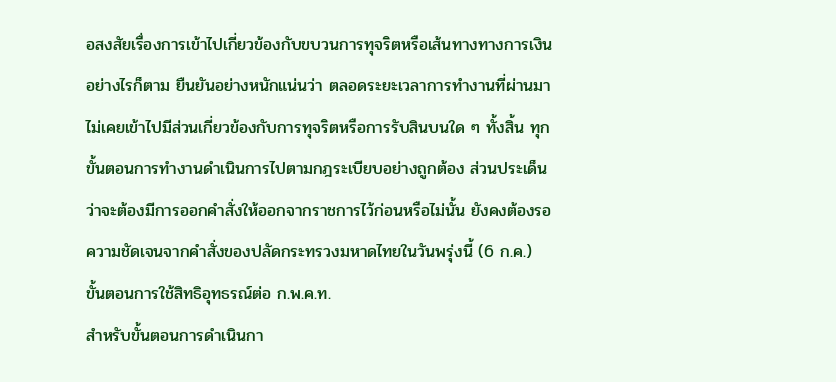อสงสัยเรื่องการเข้าไปเกี่ยวข้องกับขบวนการทุจริตหรือเส้นทางทางการเงิน
อย่างไรก็ตาม ยืนยันอย่างหนักแน่นว่า ตลอดระยะเวลาการทำงานที่ผ่านมา ไม่เคยเข้าไปมีส่วนเกี่ยวข้องกับการทุจริตหรือการรับสินบนใด ๆ ทั้งสิ้น ทุกขั้นตอนการทำงานดำเนินการไปตามกฎระเบียบอย่างถูกต้อง ส่วนประเด็นว่าจะต้องมีการออกคำสั่งให้ออกจากราชการไว้ก่อนหรือไม่นั้น ยังคงต้องรอความชัดเจนจากคำสั่งของปลัดกระทรวงมหาดไทยในวันพรุ่งนี้ (6 ก.ค.)
ขั้นตอนการใช้สิทธิอุทธรณ์ต่อ ก.พ.ค.ท.
สำหรับขั้นตอนการดำเนินกา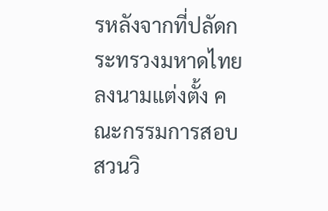รหลังจากที่ปลัดกระทรวงมหาดไทยลงนามแต่งตั้ง คณะกรรมการสอบสวนวิ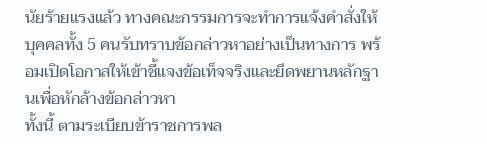นัยร้ายแรงแล้ว ทางคณะกรรมการจะทำการแจ้งคำสั่งให้บุคคลทั้ง 5 คนรับทราบข้อกล่าวหาอย่างเป็นทางการ พร้อมเปิดโอกาสให้เข้าชี้แจงข้อเท็จจริงและยึดพยานหลักฐานเพื่อหักล้างข้อกล่าวหา
ทั้งนี้ ตามระเบียบข้าราชการพล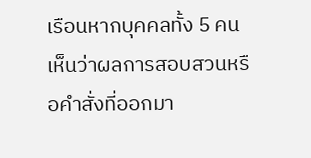เรือนหากบุคคลทั้ง 5 คน เห็นว่าผลการสอบสวนหรือคำสั่งที่ออกมา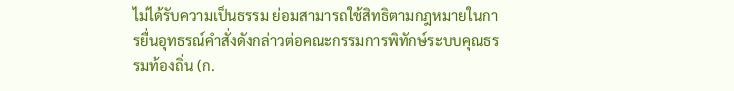ไม่ได้รับความเป็นธรรม ย่อมสามารถใช้สิทธิตามกฎหมายในการยื่นอุทธรณ์คำสั่งดังกล่าวต่อคณะกรรมการพิทักษ์ระบบคุณธรรมท้องถิ่น (ก.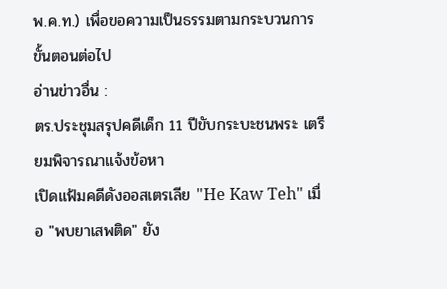พ.ค.ท.) เพื่อขอความเป็นธรรมตามกระบวนการขั้นตอนต่อไป
อ่านข่าวอื่น :
ตร.ประชุมสรุปคดีเด็ก 11 ปีขับกระบะชนพระ เตรียมพิจารณาแจ้งข้อหา
เปิดแฟ้มคดีดังออสเตรเลีย "He Kaw Teh" เมื่อ "พบยาเสพติด" ยัง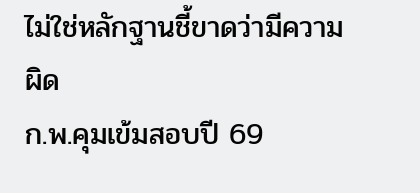ไม่ใช่หลักฐานชี้ขาดว่ามีความผิด
ก.พ.คุมเข้มสอบปี 69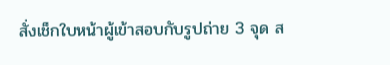สั่งเช็กใบหน้าผู้เข้าสอบกับรูปถ่าย 3 จุด ส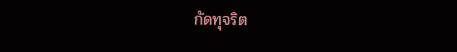กัดทุจริต